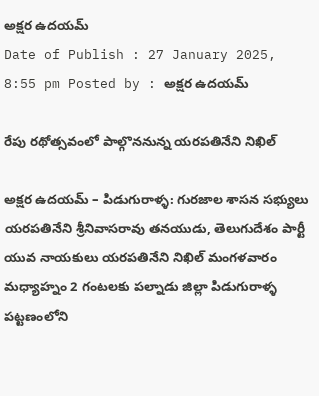అక్షర ఉదయమ్
Date of Publish : 27 January 2025, 8:55 pm Posted by : అక్షర ఉదయమ్

రేపు రథోత్సవంలో పాల్గొననున్న యరపతినేని నిఖిల్

అక్షర ఉదయమ్ – పిడుగురాళ్ళ: గురజాల శాసన సభ్యులు యరపతినేని శ్రీనివాసరావు తనయుడు, తెలుగుదేశం పార్టీ యువ నాయకులు యరపతినేని నిఖిల్ మంగళవారం మధ్యాహ్నం 2 గంటలకు పల్నాడు జిల్లా పిడుగురాళ్ళ పట్టణంలోని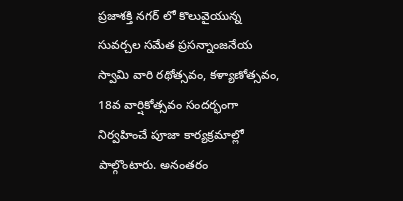ప్రజాశక్తి నగర్ లో కొలువైయున్న సువర్చల సమేత ప్రసన్నాంజనేయ స్వామి వారి రథోత్సవం, కళ్యాణోత్సవం, 18వ వార్షికోత్సవం సందర్భంగా నిర్వహించే పూజా కార్యక్రమాల్లో పాల్గొంటారు. అనంతరం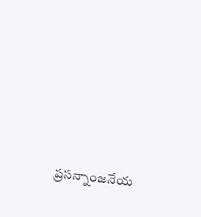ప్రసన్నాంజనేయ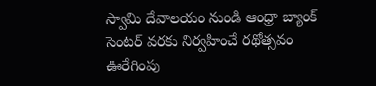స్వామి దేవాలయం నుండి ఆంధ్రా బ్యాంక్ సెంటర్ వరకు నిర్వహించే రథోత్సవం ఊరేగింపు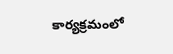కార్యక్రమంలో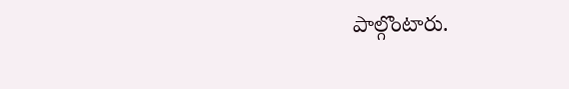పాల్గొంటారు.